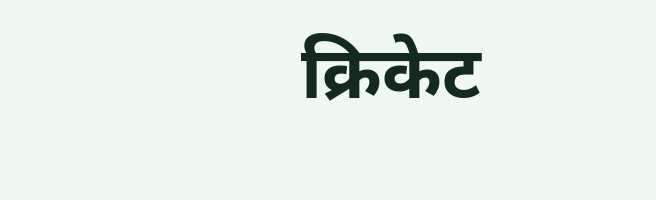क्रिकेट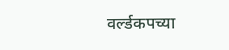वर्ल्डकपच्या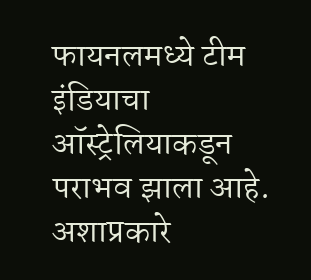फायनलमध्ये टीम इंडियाचा ऑस्ट्रेलियाकडून पराभव झाला आहे. अशाप्रकारे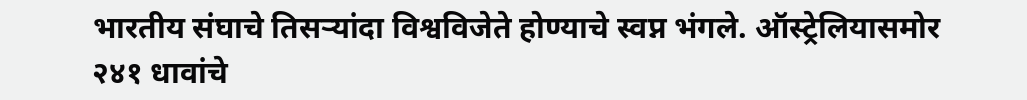भारतीय संघाचे तिसऱ्यांदा विश्वविजेते होण्याचे स्वप्न भंगले. ऑस्ट्रेलियासमोर २४१ धावांचे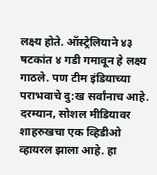लक्ष्य होते. ऑस्ट्रेलियाने ४३ षटकांत ४ गडी गमावून हे लक्ष्य गाठले. पण टीम इंडियाच्या पराभवाचे दु:ख सर्वांनाच आहे. दरम्यान, सोशल मीडियावर शाहरुखचा एक व्हिडीओ व्हायरल झाला आहे. हा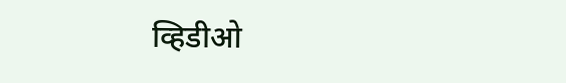व्हिडीओ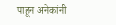पाहून अनेकांनी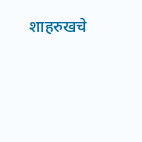शाहरुखचे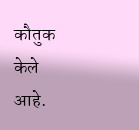कौतुक केले आहे.